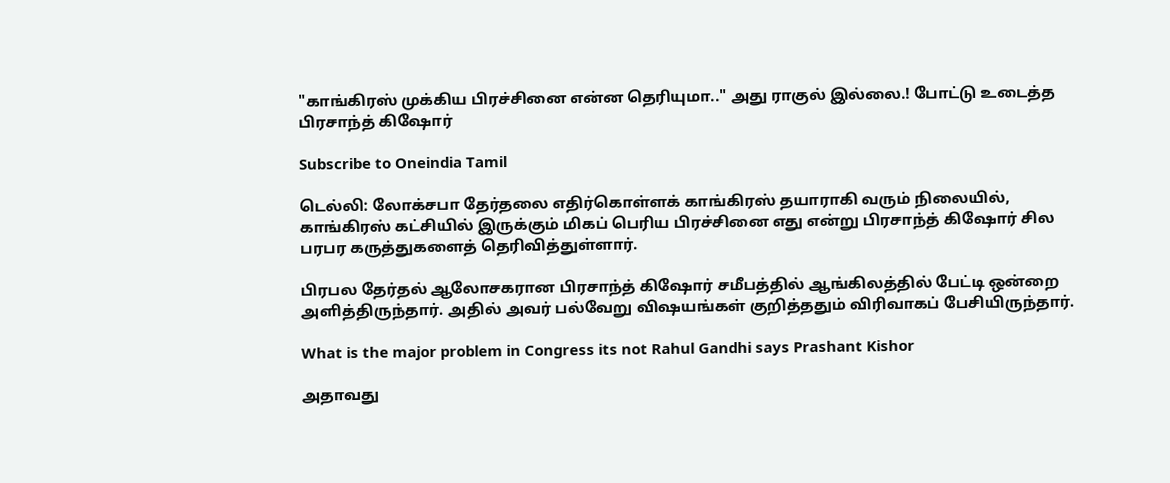"காங்கிரஸ் முக்கிய பிரச்சினை என்ன தெரியுமா.." அது ராகுல் இல்லை.! போட்டு உடைத்த பிரசாந்த் கிஷோர்

Subscribe to Oneindia Tamil

டெல்லி: லோக்சபா தேர்தலை எதிர்கொள்ளக் காங்கிரஸ் தயாராகி வரும் நிலையில், காங்கிரஸ் கட்சியில் இருக்கும் மிகப் பெரிய பிரச்சினை எது என்று பிரசாந்த் கிஷோர் சில பரபர கருத்துகளைத் தெரிவித்துள்ளார்.

பிரபல தேர்தல் ஆலோசகரான பிரசாந்த் கிஷோர் சமீபத்தில் ஆங்கிலத்தில் பேட்டி ஒன்றை அளித்திருந்தார். அதில் அவர் பல்வேறு விஷயங்கள் குறித்ததும் விரிவாகப் பேசியிருந்தார்.

What is the major problem in Congress its not Rahul Gandhi says Prashant Kishor

அதாவது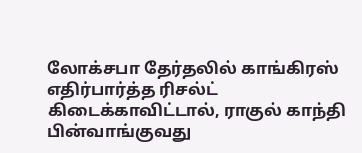லோக்சபா தேர்தலில் காங்கிரஸ் எதிர்பார்த்த ரிசல்ட் கிடைக்காவிட்டால், ராகுல் காந்தி பின்வாங்குவது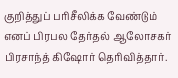குறித்துப் பரிசீலிக்க வேண்டும் எனப் பிரபல தேர்தல் ஆலோசகர் பிரசாந்த் கிஷோர் தெரிவித்தார்.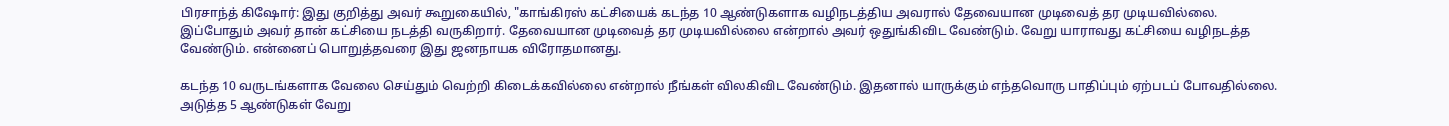பிரசாந்த் கிஷோர்: இது குறித்து அவர் கூறுகையில், "காங்கிரஸ் கட்சியைக் கடந்த 10 ஆண்டுகளாக வழிநடத்திய அவரால் தேவையான முடிவைத் தர முடியவில்லை. இப்போதும் அவர் தான் கட்சியை நடத்தி வருகிறார். தேவையான முடிவைத் தர முடியவில்லை என்றால் அவர் ஒதுங்கிவிட வேண்டும். வேறு யாராவது கட்சியை வழிநடத்த வேண்டும். என்னைப் பொறுத்தவரை இது ஜனநாயக விரோதமானது.

கடந்த 10 வருடங்களாக வேலை செய்தும் வெற்றி கிடைக்கவில்லை என்றால் நீங்கள் விலகிவிட வேண்டும். இதனால் யாருக்கும் எந்தவொரு பாதிப்பும் ஏற்படப் போவதில்லை. அடுத்த 5 ஆண்டுகள் வேறு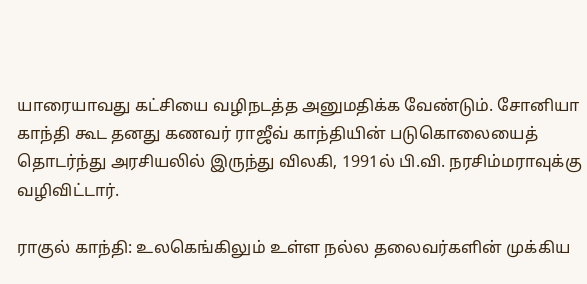யாரையாவது கட்சியை வழிநடத்த அனுமதிக்க வேண்டும். சோனியா காந்தி கூட தனது கணவர் ராஜீவ் காந்தியின் படுகொலையைத் தொடர்ந்து அரசியலில் இருந்து விலகி, 1991ல் பி.வி. நரசிம்மராவுக்கு வழிவிட்டார்.

ராகுல் காந்தி: உலகெங்கிலும் உள்ள நல்ல தலைவர்களின் முக்கிய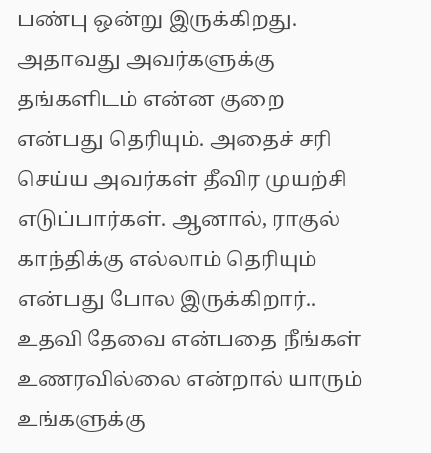பண்பு ஒன்று இருக்கிறது. அதாவது அவர்களுக்கு தங்களிடம் என்ன குறை என்பது தெரியும். அதைச் சரி செய்ய அவர்கள் தீவிர முயற்சி எடுப்பார்கள். ஆனால், ராகுல் காந்திக்கு எல்லாம் தெரியும் என்பது போல இருக்கிறார்.. உதவி தேவை என்பதை நீங்கள் உணரவில்லை என்றால் யாரும் உங்களுக்கு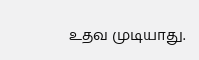உதவ முடியாது.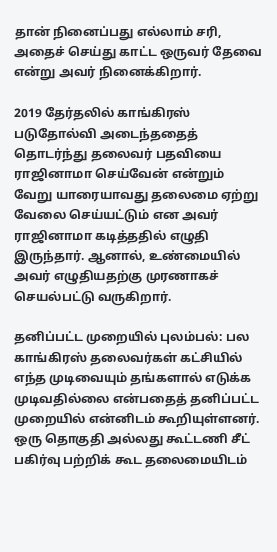தான் நினைப்பது எல்லாம் சரி, அதைச் செய்து காட்ட ஒருவர் தேவை என்று அவர் நினைக்கிறார்.

2019 தேர்தலில் காங்கிரஸ் படுதோல்வி அடைந்ததைத் தொடர்ந்து தலைவர் பதவியை ராஜினாமா செய்வேன் என்றும் வேறு யாரையாவது தலைமை ஏற்று வேலை செய்யட்டும் என அவர் ராஜினாமா கடித்ததில் எழுதி இருந்தார். ஆனால், உண்மையில் அவர் எழுதியதற்கு முரணாகச் செயல்பட்டு வருகிறார்.

தனிப்பட்ட முறையில் புலம்பல்: பல காங்கிரஸ் தலைவர்கள் கட்சியில் எந்த முடிவையும் தங்களால் எடுக்க முடிவதில்லை என்பதைத் தனிப்பட்ட முறையில் என்னிடம் கூறியுள்ளனர். ஒரு தொகுதி அல்லது கூட்டணி சீட் பகிர்வு பற்றிக் கூட தலைமையிடம்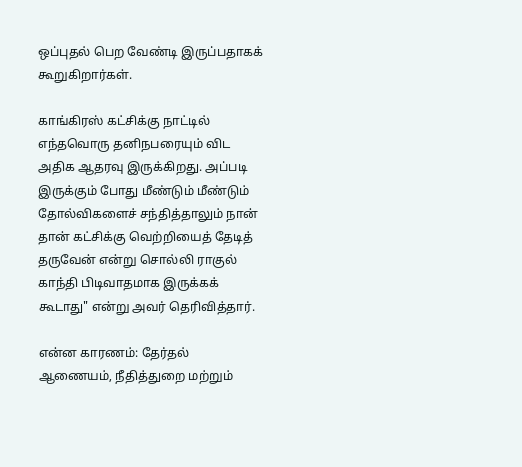ஒப்புதல் பெற வேண்டி இருப்பதாகக் கூறுகிறார்கள்.

காங்கிரஸ் கட்சிக்கு நாட்டில் எந்தவொரு தனிநபரையும் விட அதிக ஆதரவு இருக்கிறது. அப்படி இருக்கும் போது மீண்டும் மீண்டும் தோல்விகளைச் சந்தித்தாலும் நான் தான் கட்சிக்கு வெற்றியைத் தேடித் தருவேன் என்று சொல்லி ராகுல் காந்தி பிடிவாதமாக இருக்கக் கூடாது" என்று அவர் தெரிவித்தார்.

என்ன காரணம்: தேர்தல் ஆணையம், நீதித்துறை மற்றும்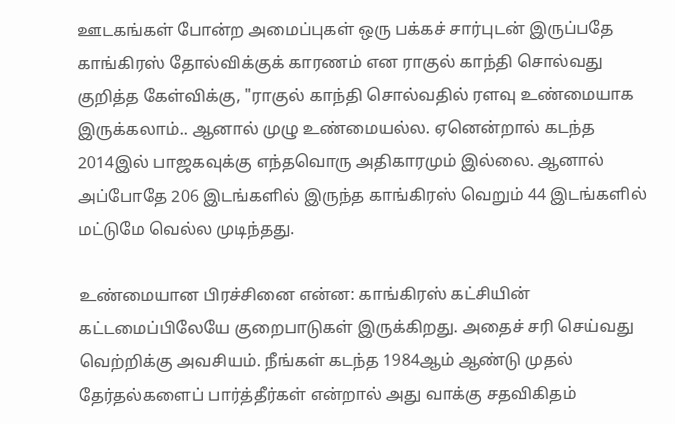ஊடகங்கள் போன்ற அமைப்புகள் ஒரு பக்கச் சார்புடன் இருப்பதே காங்கிரஸ் தோல்விக்குக் காரணம் என ராகுல் காந்தி சொல்வது குறித்த கேள்விக்கு, "ராகுல் காந்தி சொல்வதில் ரளவு உண்மையாக இருக்கலாம்.. ஆனால் முழு உண்மையல்ல. ஏனென்றால் கடந்த 2014இல் பாஜகவுக்கு எந்தவொரு அதிகாரமும் இல்லை. ஆனால் அப்போதே 206 இடங்களில் இருந்த காங்கிரஸ் வெறும் 44 இடங்களில் மட்டுமே வெல்ல முடிந்தது.

உண்மையான பிரச்சினை என்ன: காங்கிரஸ் கட்சியின் கட்டமைப்பிலேயே குறைபாடுகள் இருக்கிறது. அதைச் சரி செய்வது வெற்றிக்கு அவசியம். நீங்கள் கடந்த 1984ஆம் ஆண்டு முதல் தேர்தல்களைப் பார்த்தீர்கள் என்றால் அது வாக்கு சதவிகிதம்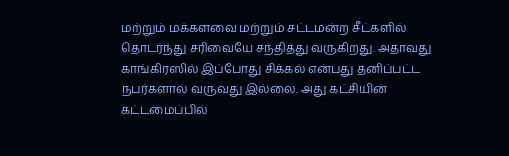மற்றும் மக்களவை மற்றும் சட்டமன்ற சீட்களில் தொடர்ந்து சரிவையே சந்தித்து வருகிறது. அதாவது காங்கிரஸில் இப்போது சிக்கல் என்பது தனிப்பட்ட நபர்களால் வருவது இல்லை. அது கட்சியின் கட்டமைப்பில்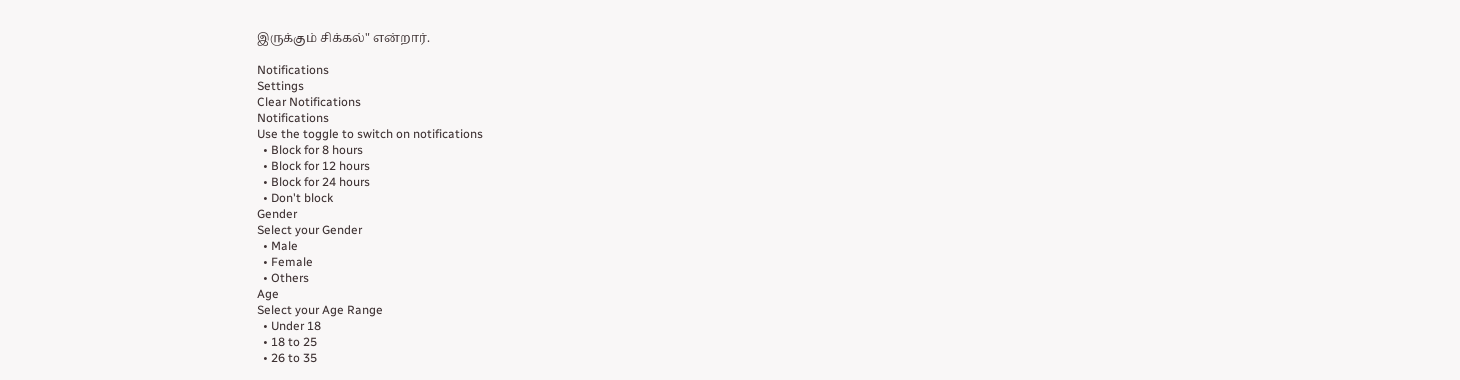இருக்கும் சிக்கல்" என்றார்.

Notifications
Settings
Clear Notifications
Notifications
Use the toggle to switch on notifications
  • Block for 8 hours
  • Block for 12 hours
  • Block for 24 hours
  • Don't block
Gender
Select your Gender
  • Male
  • Female
  • Others
Age
Select your Age Range
  • Under 18
  • 18 to 25
  • 26 to 35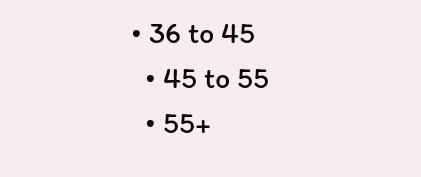• 36 to 45
  • 45 to 55
  • 55+